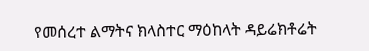የመሰረተ ልማትና ክላስተር ማዕከላት ዳይሬክቶሬት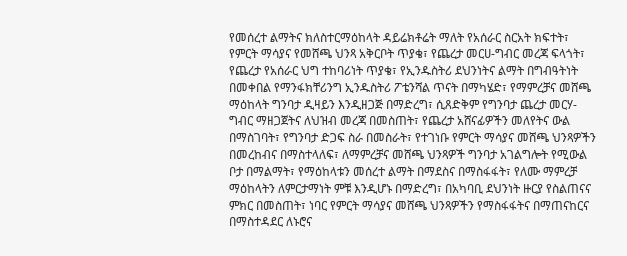የመሰረተ ልማትና ክለስተርማዕከላት ዳይሬክቶሬት ማለት የአሰራር ስርአት ክፍተት፣ የምርት ማሳያና የመሸጫ ህንጻ አቅርቦት ጥያቄ፣ የጨረታ መርሀ-ግብር መረጃ ፍላጎት፣ የጨረታ የአሰራር ህግ ተከባሪነት ጥያቄ፣ የኢንዱስትሪ ደህንነትና ልማት በግብዓትነት በመቀበል የማንፋክቸሪንግ ኢንዱስትሪ ፖቴንሻል ጥናት በማካሄድ፣ የማምረቻና መሸጫ ማዕከላት ግንባታ ዲዛይን እንዲዘጋጅ በማድረግ፣ ሲጸድቅም የግንባታ ጨረታ መርሃ-ግብር ማዘጋጀትና ለህዝብ መረጃ በመስጠት፣ የጨረታ አሸናፊዎችን መለየትና ውል በማስገባት፣ የግንባታ ድጋፍ ስራ በመስራት፣ የተገነቡ የምርት ማሳያና መሸጫ ህንጻዎችን በመረከብና በማስተላለፍ፣ ለማምረቻና መሸጫ ህንጻዎች ግንባታ አገልግሎት የሚውል ቦታ በማልማት፣ የማዕከላቱን መሰረተ ልማት በማደስና በማስፋፋት፣ የለሙ ማምረቻ ማዕከላትን ለምርታማነት ምቹ እንዲሆኑ በማድረግ፣ በአካባቢ ደህንነት ዙርያ የስልጠናና ምክር በመስጠት፣ ነባር የምርት ማሳያና መሸጫ ህንጻዎችን የማስፋፋትና በማጠናከርና በማስተዳደር ለኑሮና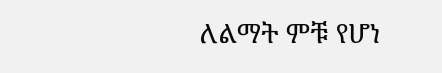ለልማት ምቹ የሆነ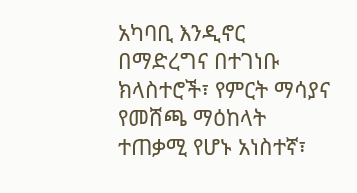አካባቢ እንዲኖር በማድረግና በተገነቡ ክላስተሮች፣ የምርት ማሳያና የመሸጫ ማዕከላት ተጠቃሚ የሆኑ አነስተኛ፣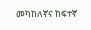መካከለኛና ከፍተኛ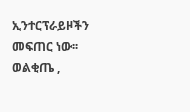ኢንተርፕራይዞችን መፍጠር ነው፡፡
ወልቂጤ ,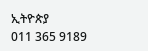ኢትዮጵያ
011 365 9189